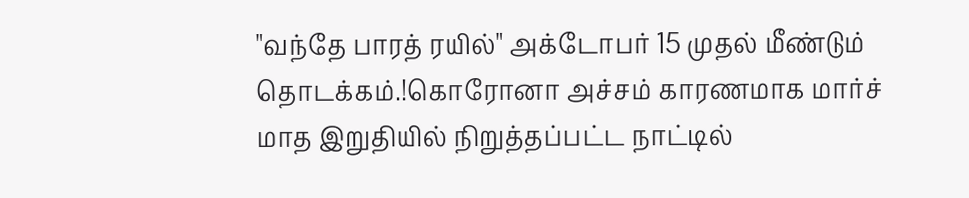"வந்தே பாரத் ரயில்" அக்டோபர் 15 முதல் மீண்டும் தொடக்கம்.!கொரோனா அச்சம் காரணமாக மார்ச் மாத இறுதியில் நிறுத்தப்பட்ட நாட்டில்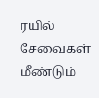ரயில் சேவைகள் மீண்டும்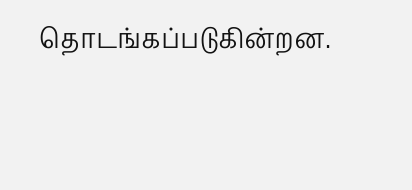தொடங்கப்படுகின்றன.